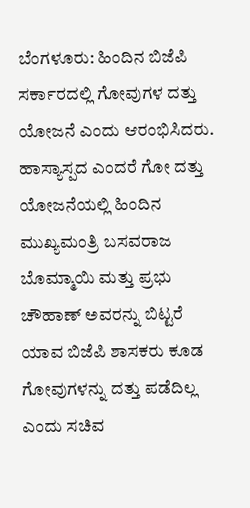ಬೆಂಗಳೂರು: ಹಿಂದಿನ ಬಿಜೆಪಿ ಸರ್ಕಾರದಲ್ಲಿ ಗೋವುಗಳ ದತ್ತು ಯೋಜನೆ ಎಂದು ಆರಂಭಿಸಿದರು. ಹಾಸ್ಯಾಸ್ಪದ ಎಂದರೆ ಗೋ ದತ್ತು ಯೋಜನೆಯಲ್ಲಿ ಹಿಂದಿನ ಮುಖ್ಯಮಂತ್ರಿ ಬಸವರಾಜ ಬೊಮ್ಮಾಯಿ ಮತ್ತು ಪ್ರಭು ಚೌಹಾಣ್ ಅವರನ್ನು ಬಿಟ್ಟರೆ ಯಾವ ಬಿಜೆಪಿ ಶಾಸಕರು ಕೂಡ ಗೋವುಗಳನ್ನು ದತ್ತು ಪಡೆದಿಲ್ಲ ಎಂದು ಸಚಿವ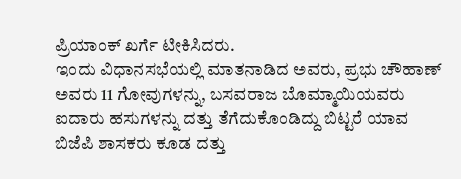ಪ್ರಿಯಾಂಕ್ ಖರ್ಗೆ ಟೀಕಿಸಿದರು.
ಇಂದು ವಿಧಾನಸಭೆಯಲ್ಲಿ ಮಾತನಾಡಿದ ಅವರು, ಪ್ರಭು ಚೌಹಾಣ್ ಅವರು 11 ಗೋವುಗಳನ್ನು, ಬಸವರಾಜ ಬೊಮ್ಮಾಯಿಯವರು ಐದಾರು ಹಸುಗಳನ್ನು ದತ್ತು ತೆಗೆದುಕೊಂಡಿದ್ದು ಬಿಟ್ಟರೆ ಯಾವ ಬಿಜೆಪಿ ಶಾಸಕರು ಕೂಡ ದತ್ತು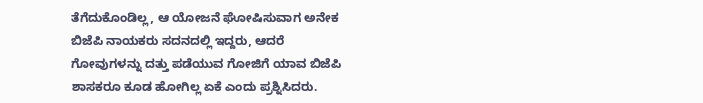ತೆಗೆದುಕೊಂಡಿಲ್ಲ, ಆ ಯೋಜನೆ ಘೋಷಿಸುವಾಗ ಅನೇಕ ಬಿಜೆಪಿ ನಾಯಕರು ಸದನದಲ್ಲಿ ಇದ್ದರು, ಆದರೆ ಗೋವುಗಳನ್ನು ದತ್ತು ಪಡೆಯುವ ಗೋಜಿಗೆ ಯಾವ ಬಿಜೆಪಿ ಶಾಸಕರೂ ಕೂಡ ಹೋಗಿಲ್ಲ ಏಕೆ ಎಂದು ಪ್ರಶ್ನಿಸಿದರು.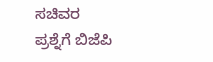ಸಚಿವರ ಪ್ರಶ್ನೆಗೆ ಬಿಜೆಪಿ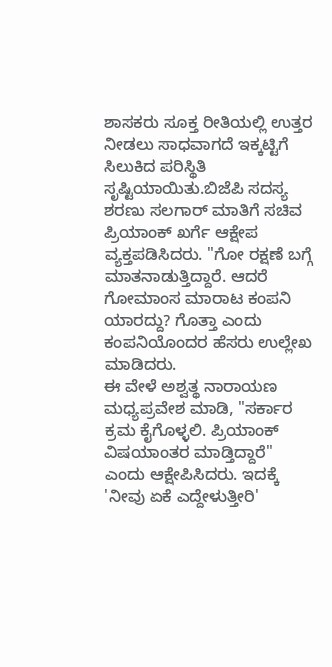ಶಾಸಕರು ಸೂಕ್ತ ರೀತಿಯಲ್ಲಿ ಉತ್ತರ ನೀಡಲು ಸಾಧವಾಗದೆ ಇಕ್ಕಟ್ಟಿಗೆ ಸಿಲುಕಿದ ಪರಿಸ್ಥಿತಿ ಸೃಷ್ಟಿಯಾಯಿತು.ಬಿಜೆಪಿ ಸದಸ್ಯ ಶರಣು ಸಲಗಾರ್ ಮಾತಿಗೆ ಸಚಿವ ಪ್ರಿಯಾಂಕ್ ಖರ್ಗೆ ಆಕ್ಷೇಪ ವ್ಯಕ್ತಪಡಿಸಿದರು. "ಗೋ ರಕ್ಷಣೆ ಬಗ್ಗೆ ಮಾತನಾಡುತ್ತಿದ್ದಾರೆ. ಆದರೆ ಗೋಮಾಂಸ ಮಾರಾಟ ಕಂಪನಿ ಯಾರದ್ದು? ಗೊತ್ತಾ ಎಂದು ಕಂಪನಿಯೊಂದರ ಹೆಸರು ಉಲ್ಲೇಖ ಮಾಡಿದರು.
ಈ ವೇಳೆ ಅಶ್ವತ್ಥ ನಾರಾಯಣ ಮಧ್ಯಪ್ರವೇಶ ಮಾಡಿ, "ಸರ್ಕಾರ ಕ್ರಮ ಕೈಗೊಳ್ಳಲಿ. ಪ್ರಿಯಾಂಕ್ ವಿಷಯಾಂತರ ಮಾಡ್ತಿದ್ದಾರೆ" ಎಂದು ಆಕ್ಷೇಪಿಸಿದರು. ಇದಕ್ಕೆ 'ನೀವು ಏಕೆ ಎದ್ದೇಳುತ್ತೀರಿ'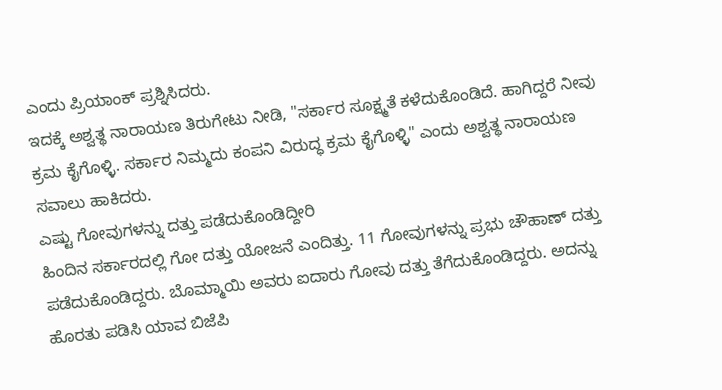ಎಂದು ಪ್ರಿಯಾಂಕ್ ಪ್ರಶ್ನಿಸಿದರು.
ಇದಕ್ಕೆ ಅಶ್ವತ್ಥ ನಾರಾಯಣ ತಿರುಗೇಟು ನೀಡಿ, "ಸರ್ಕಾರ ಸೂಕ್ಷ್ಮತೆ ಕಳೆದುಕೊಂಡಿದೆ. ಹಾಗಿದ್ದರೆ ನೀವು ಕ್ರಮ ಕೈಗೊಳ್ಳಿ. ಸರ್ಕಾರ ನಿಮ್ಮದು ಕಂಪನಿ ವಿರುದ್ಧ ಕ್ರಮ ಕೈಗೊಳ್ಳಿ" ಎಂದು ಅಶ್ವತ್ಥ ನಾರಾಯಣ ಸವಾಲು ಹಾಕಿದರು.
ಎಷ್ಟು ಗೋವುಗಳನ್ನು ದತ್ತು ಪಡೆದುಕೊಂಡಿದ್ದೀರಿ
ಹಿಂದಿನ ಸರ್ಕಾರದಲ್ಲಿ ಗೋ ದತ್ತು ಯೋಜನೆ ಎಂದಿತ್ತು. 11 ಗೋವುಗಳನ್ನು ಪ್ರಭು ಚೌಹಾಣ್ ದತ್ತು ಪಡೆದುಕೊಂಡಿದ್ದರು. ಬೊಮ್ಮಾಯಿ ಅವರು ಐದಾರು ಗೋವು ದತ್ತು ತೆಗೆದುಕೊಂಡಿದ್ದರು. ಅದನ್ನು ಹೊರತು ಪಡಿಸಿ ಯಾವ ಬಿಜೆಪಿ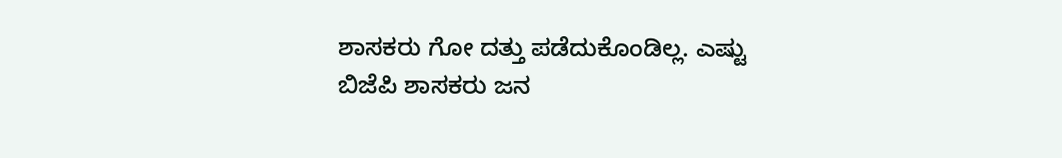ಶಾಸಕರು ಗೋ ದತ್ತು ಪಡೆದುಕೊಂಡಿಲ್ಲ. ಎಷ್ಟು ಬಿಜೆಪಿ ಶಾಸಕರು ಜನ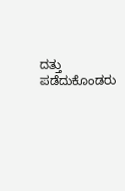ದತ್ತು ಪಡೆದುಕೊಂಡರು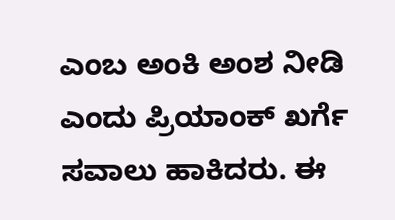ಎಂಬ ಅಂಕಿ ಅಂಶ ನೀಡಿ ಎಂದು ಪ್ರಿಯಾಂಕ್ ಖರ್ಗೆ ಸವಾಲು ಹಾಕಿದರು. ಈ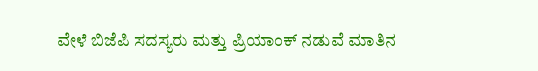ವೇಳೆ ಬಿಜೆಪಿ ಸದಸ್ಯರು ಮತ್ತು ಪ್ರಿಯಾಂಕ್ ನಡುವೆ ಮಾತಿನ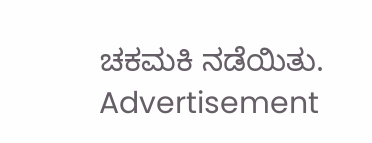ಚಕಮಕಿ ನಡೆಯಿತು.
Advertisement